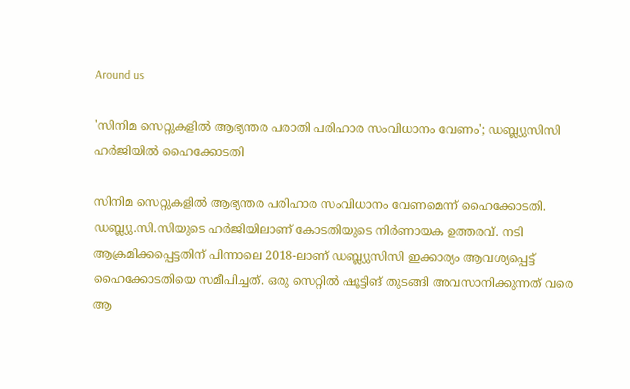Around us

'സിനിമ സെറ്റുകളില്‍ ആഭ്യന്തര പരാതി പരിഹാര സംവിധാനം വേണം'; ഡബ്ല്യുസിസി ഹര്‍ജിയില്‍ ഹൈക്കോടതി

സിനിമ സെറ്റുകളില്‍ ആഭ്യന്തര പരിഹാര സംവിധാനം വേണമെന്ന് ഹൈക്കോടതി. ഡബ്ല്യു.സി.സിയുടെ ഹര്‍ജിയിലാണ് കോടതിയുടെ നിര്‍ണായക ഉത്തരവ്. നടി ആക്രമിക്കപ്പെട്ടതിന് പിന്നാലെ 2018-ലാണ് ഡബ്ല്യുസിസി ഇക്കാര്യം ആവശ്യപ്പെട്ട് ഹൈക്കോടതിയെ സമീപിച്ചത്. ഒരു സെറ്റില്‍ ഷൂട്ടിങ് തുടങ്ങി അവസാനിക്കുന്നത് വരെ ആ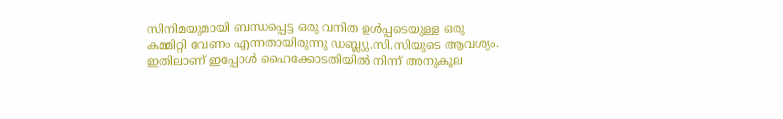സിനിമയുമായി ബന്ധപ്പെട്ട ഒരു വനിത ഉള്‍പ്പടെയുള്ള ഒരു കമ്മിറ്റി വേണം എന്നതായിരുന്നു ഡബ്ല്യു.സി.സിയുടെ ആവശ്യം. ഇതിലാണ് ഇപ്പോള്‍ ഹൈക്കോടതിയില്‍ നിന്ന് അനുകൂല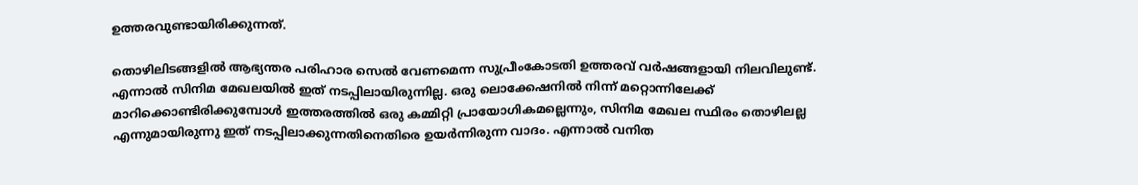ഉത്തരവുണ്ടായിരിക്കുന്നത്.

തൊഴിലിടങ്ങളില്‍ ആഭ്യന്തര പരിഹാര സെല്‍ വേണമെന്ന സുപ്രീംകോടതി ഉത്തരവ് വര്‍ഷങ്ങളായി നിലവിലുണ്ട്. എന്നാല്‍ സിനിമ മേഖലയില്‍ ഇത് നടപ്പിലായിരുന്നില്ല. ഒരു ലൊക്കേഷനില്‍ നിന്ന് മറ്റൊന്നിലേക്ക് മാറിക്കൊണ്ടിരിക്കുമ്പോള്‍ ഇത്തരത്തില്‍ ഒരു കമ്മിറ്റി പ്രായോഗികമല്ലെന്നും, സിനിമ മേഖല സ്ഥിരം തൊഴിലല്ല എന്നുമായിരുന്നു ഇത് നടപ്പിലാക്കുന്നതിനെതിരെ ഉയര്‍ന്നിരുന്ന വാദം. എന്നാല്‍ വനിത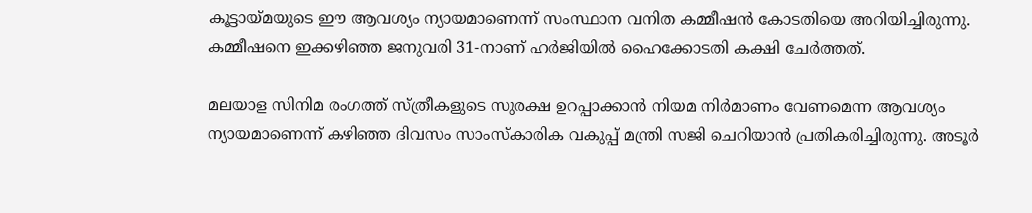കൂട്ടായ്മയുടെ ഈ ആവശ്യം ന്യായമാണെന്ന് സംസ്ഥാന വനിത കമ്മീഷന്‍ കോടതിയെ അറിയിച്ചിരുന്നു. കമ്മീഷനെ ഇക്കഴിഞ്ഞ ജനുവരി 31-നാണ് ഹര്‍ജിയില്‍ ഹൈക്കോടതി കക്ഷി ചേര്‍ത്തത്.

മലയാള സിനിമ രംഗത്ത് സ്ത്രീകളുടെ സുരക്ഷ ഉറപ്പാക്കാന്‍ നിയമ നിര്‍മാണം വേണമെന്ന ആവശ്യം ന്യായമാണെന്ന് കഴിഞ്ഞ ദിവസം സാംസ്‌കാരിക വകുപ്പ് മന്ത്രി സജി ചെറിയാന്‍ പ്രതികരിച്ചിരുന്നു. അടൂര്‍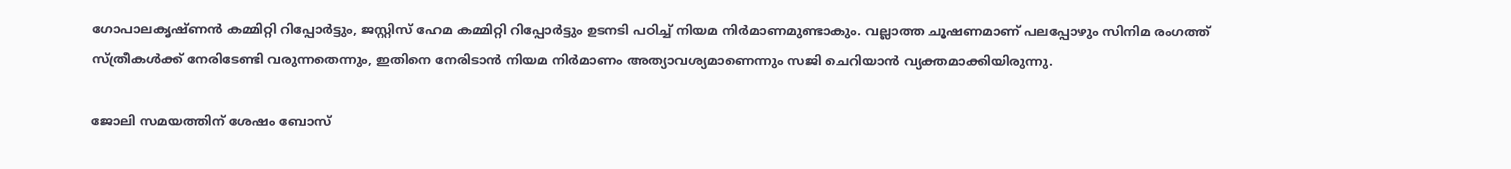ഗോപാലകൃഷ്ണന്‍ കമ്മിറ്റി റിപ്പോര്‍ട്ടും, ജസ്റ്റിസ് ഹേമ കമ്മിറ്റി റിപ്പോര്‍ട്ടും ഉടനടി പഠിച്ച് നിയമ നിര്‍മാണമുണ്ടാകും. വല്ലാത്ത ചൂഷണമാണ് പലപ്പോഴും സിനിമ രംഗത്ത് സ്ത്രീകള്‍ക്ക് നേരിടേണ്ടി വരുന്നതെന്നും, ഇതിനെ നേരിടാന്‍ നിയമ നിര്‍മാണം അത്യാവശ്യമാണെന്നും സജി ചെറിയാന്‍ വ്യക്തമാക്കിയിരുന്നു.

ജോലി സമയത്തിന് ശേഷം ബോസ്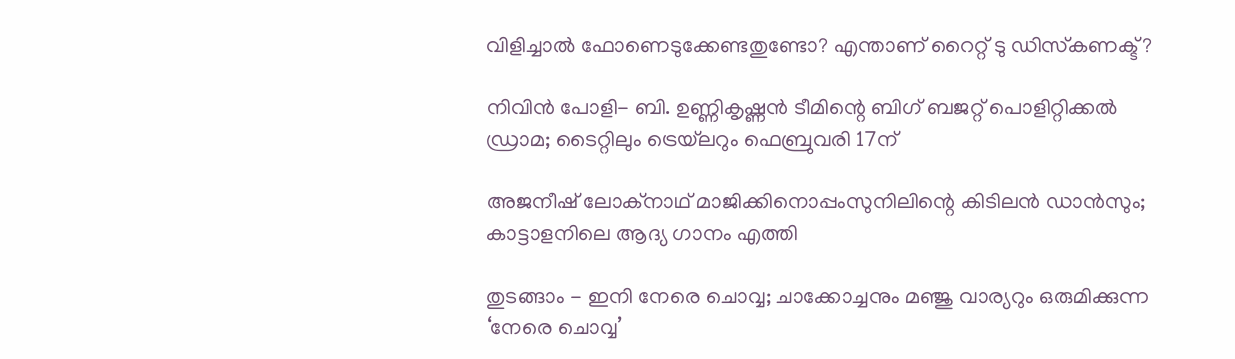വിളിച്ചാല്‍ ഫോണെടുക്കേണ്ടതുണ്ടോ? എന്താണ് റൈറ്റ് ടു ഡിസ്‌കണക്ട്?

നിവിൻ പോളി- ബി. ഉണ്ണികൃഷ്ണൻ ടീമിന്റെ ബിഗ് ബജറ്റ് പൊളിറ്റിക്കൽ ഡ്രാമ; ടൈറ്റിലും ട്രെയ്‌ലറും ഫെബ്രുവരി 17ന്

അജനീഷ് ലോക്നാഥ് മാജിക്കിനൊപ്പംസുനിലിന്റെ കിടിലൻ ഡാൻസും; കാട്ടാളനിലെ ആദ്യ ഗാനം എത്തി

തുടങ്ങാം - ഇനി നേരെ ചൊവ്വ; ചാക്കോച്ചനും മഞ്ജു വാര്യറും ഒരുമിക്കുന്ന ‘നേരെ ചൊവ്വ’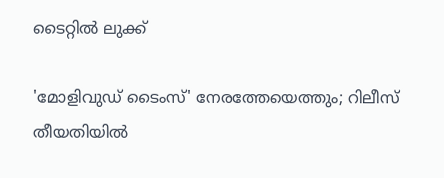ടൈറ്റിൽ ലുക്ക്

'മോളിവുഡ് ടൈംസ്' നേരത്തേയെത്തും; റിലീസ് തീയതിയിൽ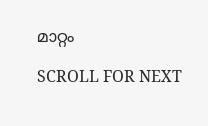മാറ്റം

SCROLL FOR NEXT